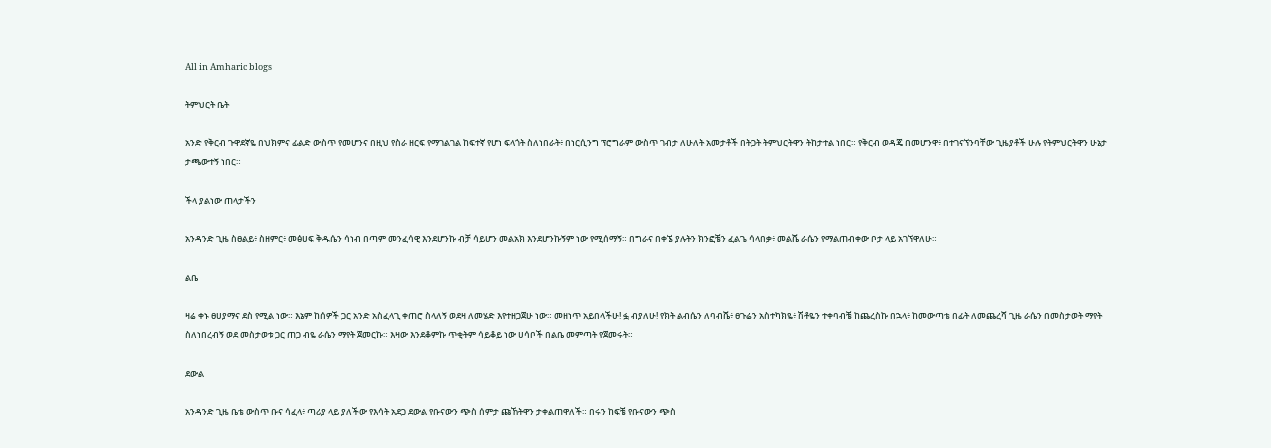All in Amharic blogs

ትምህርት ቤት

አንድ የቅርብ ጉዋደኛዬ በህክምና ፊልድ ውስጥ የመሆንና በዚህ የስራ ዘርፍ የማገልገል ከፍተኛ የሆነ ፍላጎት ስለነበራት፥ በነርሲንግ ፕሮግራም ውስጥ ገብታ ለሁለት አመታቶች በትጋት ትምህርትዋን ትከታተል ነበር። የቅርብ ወዳጄ በመሆንዋ፥ በተገናኘንባቸው ጊዜያቶች ሁሉ የትምህርትዋን ሁኔታ ታጫውተኝ ነበር።

ችላ ያልነው ጠላታችን

አንዳንድ ጊዜ ስፀልይ፥ ስዘምር፥ መፅሀፍ ቅዱሴን ሳነብ በጣም መንፈሳዊ እንደሆንኩ ብቻ ሳይሆን መልአክ እንደሆንኩኝም ነው የሚሰማኝ። በግራና በቀኜ ያሉትን ክንፎቼን ፈልጌ ሳላበቃ፥ መልሼ ራሴን የማልጠብቀው ቦታ ላይ አገኘዋለሁ።

ልቤ

ዛሬ ቀኑ ፀሀያማና ደስ የሚል ነው። እኔም ከሰዎች ጋር አንድ አስፈላጊ ቀጠሮ ስላለኝ ወደዛ ለመሄድ እየተዘጋጀሁ ነው። መዘነጥ አይበላችሁ! ፏ ብያለሁ! የክት ልብሴን ለባብሼ፥ ፀጉሬን አስተካክዬ፥ ሽቶዬን ተቀባብቼ ከጨረስኩ በኋላ፥ ከመውጣቴ በፊት ለመጨረሻ ጊዜ ራሴን በመስታወት ማየት ስለነበረብኝ ወደ መስታወቱ ጋር ጠጋ ብዬ ራሴን ማየት ጀመርኩ። እዛው እንደቆምኩ ጥቂትም ሳይቆይ ነው ሀሳቦች በልቤ መምጣት የጀመሩት።

ደውል

አንዳንድ ጊዜ ቤቴ ውስጥ ቡና ሳፈላ፥ ጣሪያ ላይ ያለችው የእሳት አደጋ ደውል የቡናውን ጭስ ሰምታ ጩኸትዋን ታቀልጠዋለች። በሩን ከፍቼ የቡናውን ጭስ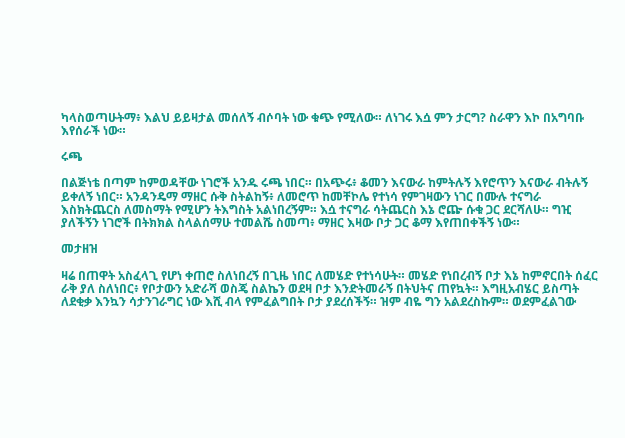ካላስወጣሁትማ፥ እልህ ይይዛታል መሰለኝ ብሶባት ነው ቁጭ የሚለው። ለነገሩ እሷ ምን ታርግ? ስራዋን እኮ በአግባቡ እየሰራች ነው።

ሩጫ

በልጅነቴ በጣም ከምወዳቸው ነገሮች አንዱ ሩጫ ነበር። በአጭሩ፥ ቆመን እናውራ ከምትሉኝ እየሮጥን እናውራ ብትሉኝ ይቀለኝ ነበር። አንዳንዴማ ማዘር ሱቅ ስትልከኝ፥ ለመሮጥ ከመቸኮሌ የተነሳ የምገዛውን ነገር በሙሉ ተናግራ እስክትጨርስ ለመስማት የሚሆን ትእግስት አልነበረኝም። እሷ ተናግራ ሳትጨርስ እኔ ሮጬ ሱቁ ጋር ደርሻለሁ። ግዢ ያለችኝን ነገሮች በትክክል ስላልሰማሁ ተመልሼ ስመጣ፥ ማዘር እዛው ቦታ ጋር ቆማ እየጠበቀችኝ ነው።

መታዘዝ

ዛሬ በጠዋት አስፈላጊ የሆነ ቀጠሮ ስለነበረኝ በጊዜ ነበር ለመሄድ የተነሳሁት። መሄድ የነበረብኝ ቦታ እኔ ከምኖርበት ሰፈር ራቅ ያለ ስለነበር፥ የቦታውን አድራሻ ወስጄ ስልኬን ወደዛ ቦታ እንድትመራኝ በትህትና ጠየኳት። እግዚአብሄር ይስጣት ለደቂቃ እንኳን ሳታንገራግር ነው እሺ ብላ የምፈልግበት ቦታ ያደረሰችኝ። ዝም ብዬ ግን አልደረስኩም። ወደምፈልገው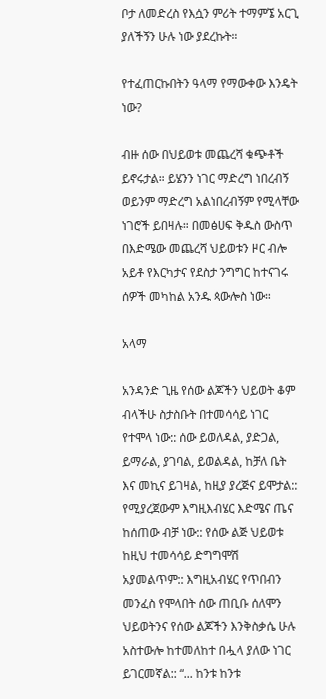ቦታ ለመድረስ የእሷን ምሪት ተማምኜ አርጊ ያለችኝን ሁሉ ነው ያደረኩት።

የተፈጠርኩበትን ዓላማ የማውቀው እንዴት ነው?

ብዙ ሰው በህይወቱ መጨረሻ ቁጭቶች ይኖሩታል። ይሄንን ነገር ማድረግ ነበረብኝ ወይንም ማድረግ አልነበረብኝም የሚላቸው ነገሮች ይበዛሉ። በመፅሀፍ ቅዱስ ውስጥ በእድሜው መጨረሻ ህይወቱን ዞር ብሎ አይቶ የእርካታና የደስታ ንግግር ከተናገሩ ሰዎች መካከል አንዱ ጳውሎስ ነው።

አላማ

አንዳንድ ጊዜ የሰው ልጆችን ህይወት ቆም ብላችሁ ስታስቡት በተመሳሳይ ነገር የተሞላ ነው:: ሰው ይወለዳል, ያድጋል, ይማራል, ያገባል, ይወልዳል, ከቻለ ቤት እና መኪና ይገዛል, ከዚያ ያረጅና ይሞታል:: የሚያረጀውም እግዚእብሄር እድሜና ጤና ከሰጠው ብቻ ነው:: የሰው ልጅ ህይወቱ ከዚህ ተመሳሳይ ድግግሞሽ አያመልጥም:: እግዚአብሄር የጥበብን መንፈስ የሞላበት ሰው ጠቢቡ ሰለሞን ህይወትንና የሰው ልጆችን እንቅስቃሴ ሁሉ አስተውሎ ከተመለከተ በሗላ ያለው ነገር ይገርመኛል:: “... ከንቱ ከንቱ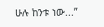ሁሉ ከንቱ ነው...”